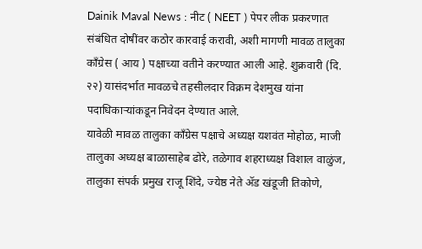Dainik Maval News : नीट ( NEET ) पेपर लीक प्रकरणात संबंधित दोषींवर कठोर कारवाई करावी, अशी मागणी मावळ तालुका काँग्रेस ( आय ) पक्षाच्या वतीने करण्यात आली आहे. शुक्रवारी (दि. २२) यासंदर्भात मावळचे तहसीलदार विक्रम देशमुख यांना पदाधिकाऱ्यांकडून निवेदन देण्यात आले.
यावेळी मावळ तालुका काँग्रेस पक्षाचे अध्यक्ष यशवंत मोहोळ, माजी तालुका अध्यक्ष बाळासाहेब ढोरे, तळेगाव शहराध्यक्ष विशाल वाळुंज, तालुका संपर्क प्रमुख राजू शिंदे, ज्येष्ठ नेते ॲड खंडूजी तिकोणे,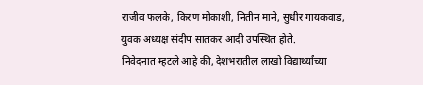राजीव फलके, किरण मोकाशी, नितीन माने, सुधीर गायकवाड, युवक अध्यक्ष संदीप सातकर आदी उपस्थित होते.
निवेदनात म्हटले आहे की, देशभरातील लाखो विद्यार्थ्यांच्या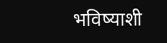भविष्याशी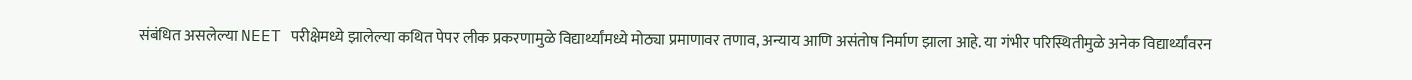संबंधित असलेल्या NEET परीक्षेमध्ये झालेल्या कथित पेपर लीक प्रकरणामुळे विद्यार्थ्यांमध्ये मोठ्या प्रमाणावर तणाव, अन्याय आणि असंतोष निर्माण झाला आहे. या गंभीर परिस्थितीमुळे अनेक विद्यार्थ्यांवरन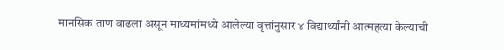मानसिक ताण वाढला असून माध्यमांमध्ये आलेल्या वृत्तांनुसार ४ विद्यार्थ्यांनी आत्महत्या केल्याची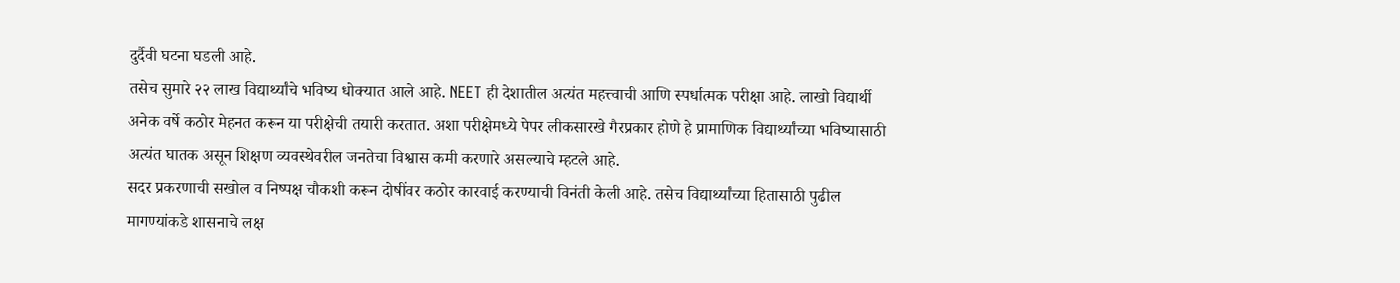दुर्दैवी घटना घडली आहे.
तसेच सुमारे २२ लाख विद्यार्थ्यांचे भविष्य धोक्यात आले आहे. NEET ही देशातील अत्यंत महत्त्वाची आणि स्पर्धात्मक परीक्षा आहे. लाखो विद्यार्थी अनेक वर्षे कठोर मेहनत करून या परीक्षेची तयारी करतात. अशा परीक्षेमध्ये पेपर लीकसारखे गैरप्रकार होणे हे प्रामाणिक विद्यार्थ्यांच्या भविष्यासाठी अत्यंत घातक असून शिक्षण व्यवस्थेवरील जनतेचा विश्वास कमी करणारे असल्याचे म्हटले आहे.
सदर प्रकरणाची सखोल व निष्पक्ष चौकशी करून दोषींवर कठोर कारवाई करण्याची विनंती केली आहे. तसेच विद्यार्थ्यांच्या हितासाठी पुढील मागण्यांकडे शासनाचे लक्ष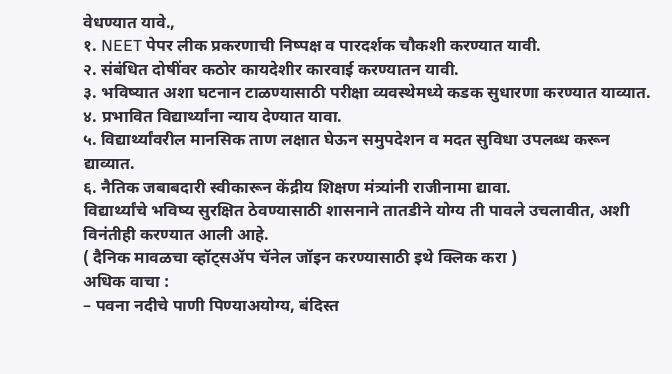वेधण्यात यावे.,
१. NEET पेपर लीक प्रकरणाची निष्पक्ष व पारदर्शक चौकशी करण्यात यावी.
२. संबंधित दोषींवर कठोर कायदेशीर कारवाई करण्यातन यावी.
३. भविष्यात अशा घटनान टाळण्यासाठी परीक्षा व्यवस्थेमध्ये कडक सुधारणा करण्यात याव्यात.
४. प्रभावित विद्यार्थ्यांना न्याय देण्यात यावा.
५. विद्यार्थ्यांवरील मानसिक ताण लक्षात घेऊन समुपदेशन व मदत सुविधा उपलब्ध करून द्याव्यात.
६. नैतिक जबाबदारी स्वीकारून केंद्रीय शिक्षण मंत्र्यांनी राजीनामा द्यावा.
विद्यार्थ्यांचे भविष्य सुरक्षित ठेवण्यासाठी शासनाने तातडीने योग्य ती पावले उचलावीत, अशी विनंतीही करण्यात आली आहे.
( दैनिक मावळचा व्हॉट्सॲप चॅनेल जॉइन करण्यासाठी इथे क्लिक करा )
अधिक वाचा :
– पवना नदीचे पाणी पिण्याअयोग्य, बंदिस्त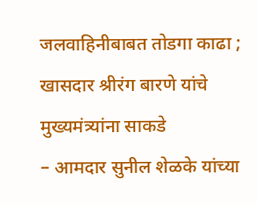जलवाहिनीबाबत तोडगा काढा ; खासदार श्रीरंग बारणे यांचे मुख्यमंत्र्यांना साकडे
– आमदार सुनील शेळके यांच्या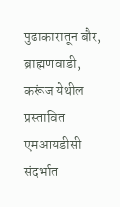पुढाकारातून बौर, ब्राह्मणवाडी, करूंज येथील प्रस्तावित एमआयडीसी संदर्भात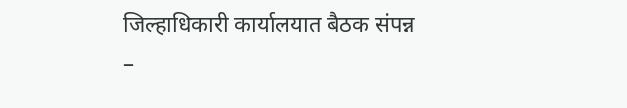जिल्हाधिकारी कार्यालयात बैठक संपन्न
–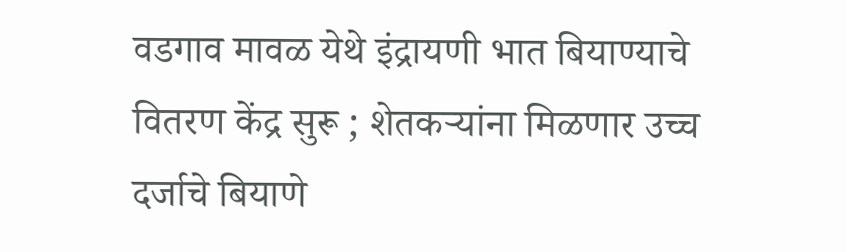वडगाव मावळ येथे इंद्रायणी भात बियाण्याचे वितरण केंद्र सुरू ; शेतकऱ्यांना मिळणार उच्च दर्जाचे बियाणे